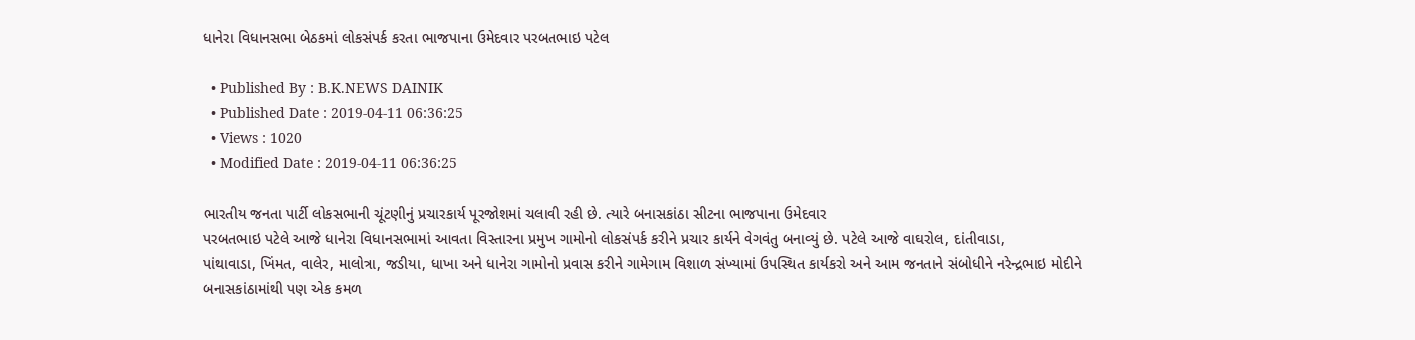ધાનેરા વિધાનસભા બેઠકમાં લોકસંપર્ક કરતા ભાજપાના ઉમેદવાર પરબતભાઇ પટેલ

  • Published By : B.K.NEWS DAINIK
  • Published Date : 2019-04-11 06:36:25
  • Views : 1020
  • Modified Date : 2019-04-11 06:36:25

ભારતીય જનતા પાર્ટી લોકસભાની ચૂંટણીનું પ્રચારકાર્ય પૂરજોશમાં ચલાવી રહી છે. ત્યારે બનાસકાંઠા સીટના ભાજપાના ઉમેદવાર
પરબતભાઇ પટેલે આજે ધાનેરા વિધાનસભામાં આવતા વિસ્તારના પ્રમુખ ગામોનો લોકસંપર્ક કરીને પ્રચાર કાર્યને વેગવંતુ બનાવ્યું છે. પટેલે આજે વાઘરોલ, દાંતીવાડા,
પાંથાવાડા, ખિંમત, વાલેર, માલોત્રા, જડીયા, ધાખા અને ધાનેરા ગામોનો પ્રવાસ કરીને ગામેગામ વિશાળ સંખ્યામાં ઉપસ્થિત કાર્યકરો અને આમ જનતાને સંબોધીને નરેન્દ્રભાઇ મોદીને બનાસકાંઠામાંથી પણ એક કમળ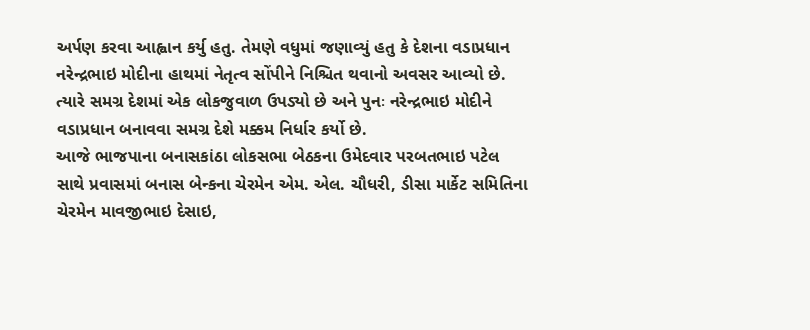અર્પણ કરવા આહ્વાન કર્યુ હતુ. તેમણે વધુમાં જણાવ્યું હતુ કે દેશના વડાપ્રધાન નરેન્દ્રભાઇ મોદીના હાથમાં નેતૃત્વ સોંપીને નિશ્ચિત થવાનો અવસર આવ્યો છે. ત્યારે સમગ્ર દેશમાં એક લોકજુવાળ ઉપડ્યો છે અને પુનઃ નરેન્દ્રભાઇ મોદીને વડાપ્રધાન બનાવવા સમગ્ર દેશે મક્કમ નિર્ધાર કર્યો છે.
આજે ભાજપાના બનાસકાંઠા લોકસભા બેઠકના ઉમેદવાર પરબતભાઇ પટેલ સાથે પ્રવાસમાં બનાસ બેન્કના ચેરમેન એમ. એલ. ચૌધરી, ડીસા માર્કેટ સમિતિના ચેરમેન માવજીભાઇ દેસાઇ,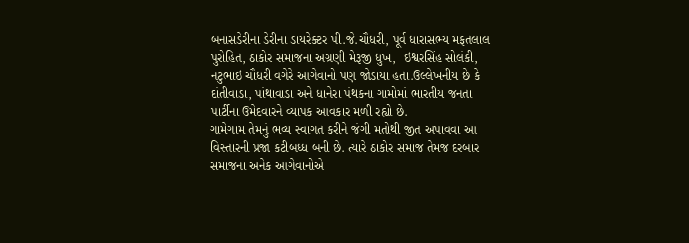બનાસડેરીના ડેરીના ડાયરેક્ટર પી.જે.ચૌધરી, પૂર્વ ધારાસભ્ય મફતલાલ પુરોહિત, ઠાકોર સમાજના અગ્રણી મેરૂજી ધુખ,  ઇશ્વરસિંહ સોલંકી,  નટુભાઇ ચૌધરી વગેરે આગેવાનો પણ જોડાયા હતા.ઉલ્લેખનીય છે કે દાંતીવાડા, પાંથાવાડા અને ધાનેરા પંથકના ગામોમાં ભારતીય જનતા પાર્ટીના ઉમેદવારને વ્યાપક આવકાર મળી રહ્યો છે.
ગામેગામ તેમનું ભવ્ય સ્વાગત કરીને જંગી મતોથી જીત અપાવવા આ વિસ્તારની પ્રજા કટીબધ્ધ બની છે. ત્યારે ઠાકોર સમાજ તેમજ દરબાર સમાજના અનેક આગેવાનોએ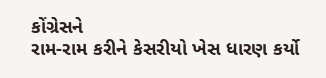કોંગ્રેસને
રામ-રામ કરીને કેસરીયો ખેસ ધારણ કર્યો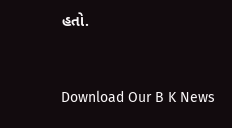હતો.


Download Our B K News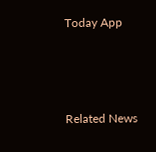Today App



Related News